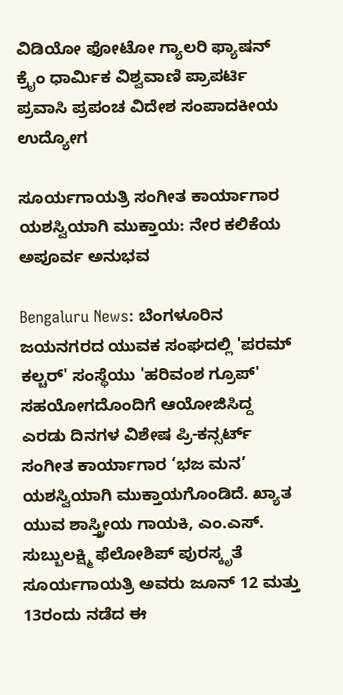ವಿಡಿಯೋ ಫೋಟೋ ಗ್ಯಾಲರಿ ಫ್ಯಾಷನ್ ಕ್ರೈಂ ಧಾರ್ಮಿಕ ವಿಶ್ವವಾಣಿ ಪ್ರಾಪರ್ಟಿ ಪ್ರವಾಸಿ ಪ್ರಪಂಚ ವಿದೇಶ ಸಂಪಾದಕೀಯ ಉದ್ಯೋಗ

ಸೂರ್ಯಗಾಯತ್ರಿ ಸಂಗೀತ ಕಾರ್ಯಾಗಾರ ಯಶಸ್ವಿಯಾಗಿ ಮುಕ್ತಾಯ: ನೇರ ಕಲಿಕೆಯ ಅಪೂರ್ವ ಅನುಭವ

Bengaluru News: ಬೆಂಗಳೂರಿನ ಜಯನಗರದ ಯುವಕ ಸಂಘದಲ್ಲಿ 'ಪರಮ್ ಕಲ್ಚರ್' ಸಂಸ್ಥೆಯು 'ಹರಿವಂಶ ಗ್ರೂಪ್' ಸಹಯೋಗದೊಂದಿಗೆ ಆಯೋಜಿಸಿದ್ದ ಎರಡು ದಿನಗಳ ವಿಶೇಷ ಪ್ರಿ-ಕನ್ಸರ್ಟ್ ಸಂಗೀತ ಕಾರ್ಯಾಗಾರ ‘ಭಜ ಮನ’ ಯಶಸ್ವಿಯಾಗಿ ಮುಕ್ತಾಯಗೊಂಡಿದೆ. ಖ್ಯಾತ ಯುವ ಶಾಸ್ತ್ರೀಯ ಗಾಯಕಿ, ಎಂ.ಎಸ್. ಸುಬ್ಬುಲಕ್ಷ್ಮಿ ಫೆಲೋಶಿಪ್ ಪುರಸ್ಕೃತೆ ಸೂರ್ಯಗಾಯತ್ರಿ ಅವರು ಜೂನ್ 12 ಮತ್ತು 13ರಂದು ನಡೆದ ಈ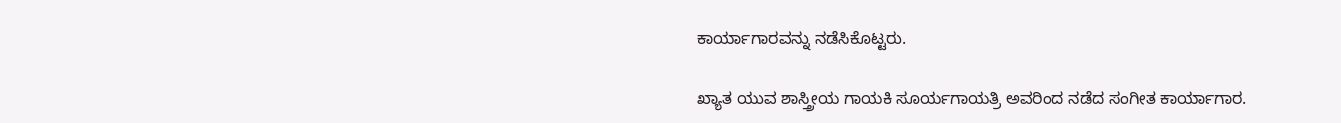ಕಾರ್ಯಾಗಾರವನ್ನು ನಡೆಸಿಕೊಟ್ಟರು.

ಖ್ಯಾತ ಯುವ ಶಾಸ್ತ್ರೀಯ ಗಾಯಕಿ ಸೂರ್ಯಗಾಯತ್ರಿ ಅವರಿಂದ ನಡೆದ ಸಂಗೀತ ಕಾರ್ಯಾಗಾರ.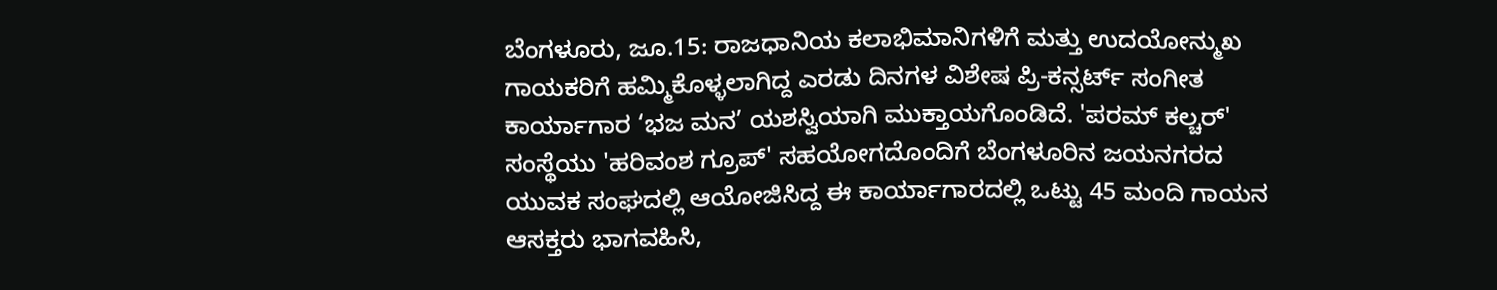ಬೆಂಗಳೂರು, ಜೂ.15: ರಾಜಧಾನಿಯ ಕಲಾಭಿಮಾನಿಗಳಿಗೆ ಮತ್ತು ಉದಯೋನ್ಮುಖ ಗಾಯಕರಿಗೆ ಹಮ್ಮಿಕೊಳ್ಳಲಾಗಿದ್ದ ಎರಡು ದಿನಗಳ ವಿಶೇಷ ಪ್ರಿ-ಕನ್ಸರ್ಟ್ ಸಂಗೀತ ಕಾರ್ಯಾಗಾರ ‘ಭಜ ಮನ’ ಯಶಸ್ವಿಯಾಗಿ ಮುಕ್ತಾಯಗೊಂಡಿದೆ. 'ಪರಮ್ ಕಲ್ಚರ್' ಸಂಸ್ಥೆಯು 'ಹರಿವಂಶ ಗ್ರೂಪ್' ಸಹಯೋಗದೊಂದಿಗೆ ಬೆಂಗಳೂರಿನ ಜಯನಗರದ ಯುವಕ ಸಂಘದಲ್ಲಿ ಆಯೋಜಿಸಿದ್ದ ಈ ಕಾರ್ಯಾಗಾರದಲ್ಲಿ ಒಟ್ಟು 45 ಮಂದಿ ಗಾಯನ ಆಸಕ್ತರು ಭಾಗವಹಿಸಿ,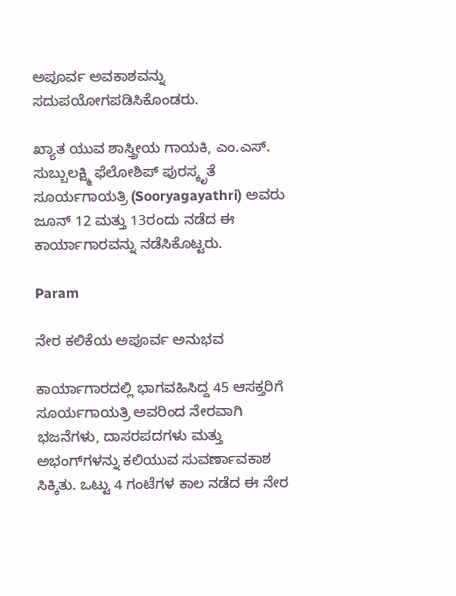ಅಪೂರ್ವ ಅವಕಾಶವನ್ನು ಸದುಪಯೋಗಪಡಿಸಿಕೊಂಡರು.

ಖ್ಯಾತ ಯುವ ಶಾಸ್ತ್ರೀಯ ಗಾಯಕಿ, ಎಂ.ಎಸ್. ಸುಬ್ಬುಲಕ್ಷ್ಮಿ ಫೆಲೋಶಿಪ್ ಪುರಸ್ಕೃತೆ ಸೂರ್ಯಗಾಯತ್ರಿ (Sooryagayathri) ಅವರು ಜೂನ್ 12 ಮತ್ತು 13ರಂದು ನಡೆದ ಈ ಕಾರ್ಯಾಗಾರವನ್ನು ನಡೆಸಿಕೊಟ್ಟರು.

Param

ನೇರ ಕಲಿಕೆಯ ಅಪೂರ್ವ ಅನುಭವ

ಕಾರ್ಯಾಗಾರದಲ್ಲಿ ಭಾಗವಹಿಸಿದ್ದ 45 ಆಸಕ್ತರಿಗೆ ಸೂರ್ಯಗಾಯತ್ರಿ ಅವರಿಂದ ನೇರವಾಗಿ ಭಜನೆಗಳು, ದಾಸರಪದಗಳು ಮತ್ತು ಅಭಂಗ್‌ಗಳನ್ನು ಕಲಿಯುವ ಸುವರ್ಣಾವಕಾಶ ಸಿಕ್ಕಿತು. ಒಟ್ಟು 4 ಗಂಟೆಗಳ ಕಾಲ ನಡೆದ ಈ ನೇರ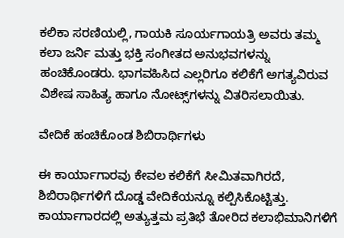ಕಲಿಕಾ ಸರಣಿಯಲ್ಲಿ, ಗಾಯಕಿ ಸೂರ್ಯಗಾಯತ್ರಿ ಅವರು ತಮ್ಮ ಕಲಾ ಜರ್ನಿ ಮತ್ತು ಭಕ್ತಿ ಸಂಗೀತದ ಅನುಭವಗಳನ್ನು ಹಂಚಿಕೊಂಡರು. ಭಾಗವಹಿಸಿದ ಎಲ್ಲರಿಗೂ ಕಲಿಕೆಗೆ ಅಗತ್ಯವಿರುವ ವಿಶೇಷ ಸಾಹಿತ್ಯ ಹಾಗೂ ನೋಟ್ಸ್‌ಗಳನ್ನು ವಿತರಿಸಲಾಯಿತು.

ವೇದಿಕೆ ಹಂಚಿಕೊಂಡ ಶಿಬಿರಾರ್ಥಿಗಳು

ಈ ಕಾರ್ಯಾಗಾರವು ಕೇವಲ ಕಲಿಕೆಗೆ ಸೀಮಿತವಾಗಿರದೆ, ಶಿಬಿರಾರ್ಥಿಗಳಿಗೆ ದೊಡ್ಡ ವೇದಿಕೆಯನ್ನೂ ಕಲ್ಪಿಸಿಕೊಟ್ಟಿತ್ತು. ಕಾರ್ಯಾಗಾರದಲ್ಲಿ ಅತ್ಯುತ್ತಮ ಪ್ರತಿಭೆ ತೋರಿದ ಕಲಾಭಿಮಾನಿಗಳಿಗೆ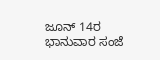ಜೂನ್ 14ರ ಭಾನುವಾರ ಸಂಜೆ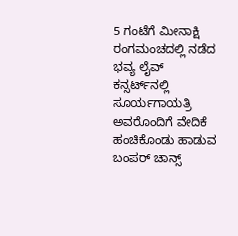5 ಗಂಟೆಗೆ ಮೀನಾಕ್ಷಿ ರಂಗಮಂಚದಲ್ಲಿ ನಡೆದ ಭವ್ಯ ಲೈವ್ ಕನ್ಸರ್ಟ್‌ನಲ್ಲಿ ಸೂರ್ಯಗಾಯತ್ರಿ ಅವರೊಂದಿಗೆ ವೇದಿಕೆ ಹಂಚಿಕೊಂಡು ಹಾಡುವ ಬಂಪರ್ ಚಾನ್ಸ್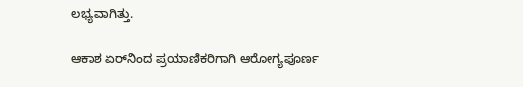ಲಭ್ಯವಾಗಿತ್ತು.

ಆಕಾಶ ಏರ್‌ನಿಂದ ಪ್ರಯಾಣಿಕರಿಗಾಗಿ ಆರೋಗ್ಯಪೂರ್ಣ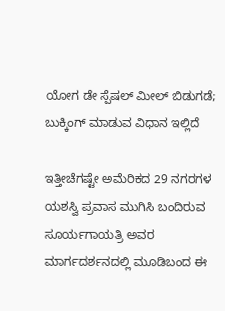ಯೋಗ ಡೇ ಸ್ಪೆಷಲ್ ಮೀಲ್ ಬಿಡುಗಡೆ; ಬುಕ್ಕಿಂಗ್‌ ಮಾಡುವ ವಿಧಾನ ಇಲ್ಲಿದೆ

ಇತ್ತೀಚೆಗಷ್ಟೇ ಅಮೆರಿಕದ 29 ನಗರಗಳ ಯಶಸ್ವಿ ಪ್ರವಾಸ ಮುಗಿಸಿ ಬಂದಿರುವ ಸೂರ್ಯಗಾಯತ್ರಿ ಅವರ ಮಾರ್ಗದರ್ಶನದಲ್ಲಿ ಮೂಡಿಬಂದ ಈ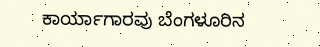ಕಾರ್ಯಾಗಾರವು ಬೆಂಗಳೂರಿನ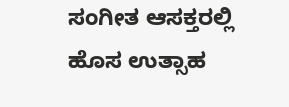ಸಂಗೀತ ಆಸಕ್ತರಲ್ಲಿ ಹೊಸ ಉತ್ಸಾಹ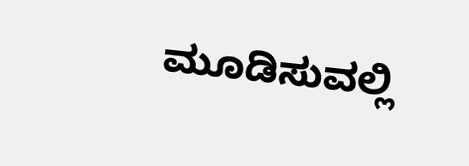ಮೂಡಿಸುವಲ್ಲಿ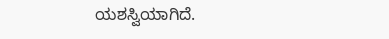ಯಶಸ್ವಿಯಾಗಿದೆ.